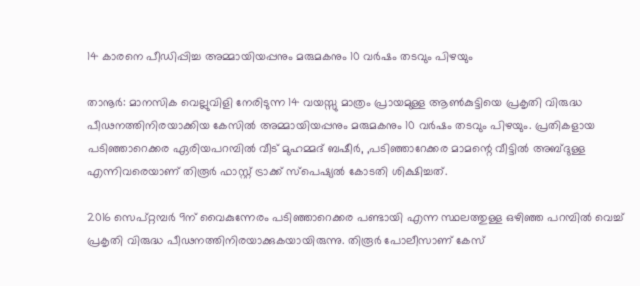14 കാരനെ പീഡിപ്പിച്ച അമ്മായിയപ്പനും മരുമകനും 10 വര്‍ഷം തടവും പിഴയും

താനൂര്‍: മാനസിക വെല്ലുവിളി നേരിടുന്ന 14 വയസ്സു മാത്രം പ്രായമുള്ള ആണ്‍കുട്ടിയെ പ്രകൃതി വിരുദ്ധ പീഢനത്തിനിരയാക്കിയ കേസില്‍ അമ്മായിയപ്പനും മരുമകനും 10 വര്‍ഷം തടവും പിഴയും. പ്രതികളായ പടിഞ്ഞാറെക്കര ഏരിയപറമ്പില്‍ വീട് മുഹമ്മദ് ബഷീര്‍, ,പടിഞ്ഞാറേക്കര മാമന്റെ വീട്ടില്‍ അബ്ദുള്ള എന്നിവരെയാണ് തിരൂര്‍ ഫാസ്റ്റ് ട്രാക്ക് സ്‌പെഷ്യല്‍ കോടതി ശിക്ഷിച്ചത്.

2016 സെപ്റ്റമ്പര്‍ 9ന് വൈകുന്നേരം പടിഞ്ഞാറെക്കര പണ്ടായി എന്ന സ്ഥലത്തുള്ള ഒഴിഞ്ഞ പറമ്പില്‍ വെച്ച് പ്രകൃതി വിരുദ്ധ പീഢനത്തിനിരയാക്കുകയായിരുന്നു. തിരൂര്‍ പോലീസാണ് കേസ്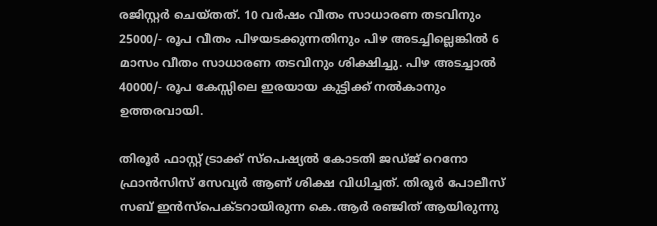രജിസ്റ്റര്‍ ചെയ്തത്. 10 വര്‍ഷം വീതം സാധാരണ തടവിനും 25000/- രൂപ വീതം പിഴയടക്കുന്നതിനും പിഴ അടച്ചില്ലെങ്കില്‍ 6 മാസം വീതം സാധാരണ തടവിനും ശിക്ഷിച്ചു. പിഴ അടച്ചാല്‍ 40000/- രൂപ കേസ്സിലെ ഇരയായ കുട്ടിക്ക് നല്‍കാനും ഉത്തരവായി.

തിരൂര്‍ ഫാസ്റ്റ് ട്രാക്ക് സ്‌പെഷ്യല്‍ കോടതി ജഡ്ജ് റെനോ ഫ്രാന്‍സിസ് സേവ്യര്‍ ആണ് ശിക്ഷ വിധിച്ചത്. തിരൂര്‍ പോലീസ് സബ് ഇന്‍സ്‌പെക്ടറായിരുന്ന കെ.ആര്‍ രഞ്ജിത് ആയിരുന്നു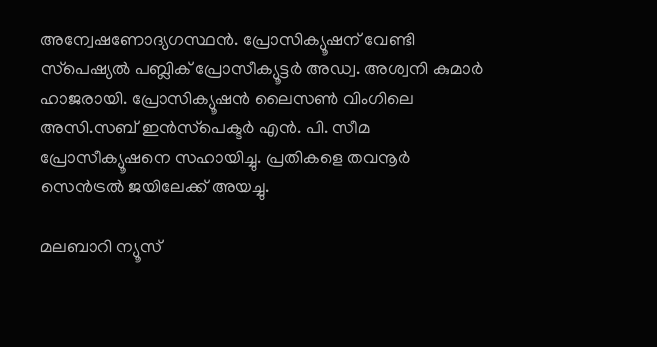അന്വേഷണോദ്യഗസ്ഥന്‍. പ്രോസിക്യൂഷന് വേണ്ടി സ്‌പെഷ്യല്‍ പബ്ലിക് പ്രോസീക്യൂട്ടര്‍ അഡ്വ. അശ്വനി കുമാര്‍ ഹാജരായി. പ്രോസിക്യൂഷന്‍ ലൈസണ്‍ വിംഗിലെ അസി.സബ് ഇന്‍സ്‌പെക്ടര്‍ എന്‍. പി. സീമ പ്രോസീക്യൂഷനെ സഹായിച്ചു. പ്രതികളെ തവനൂര്‍ സെന്‍ട്രല്‍ ജയിലേക്ക് അയച്ചു.

മലബാറി ന്യൂസ്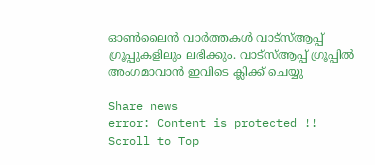ഓണ്‍ലൈന്‍ വാര്‍ത്തകള്‍ വാട്‌സ്ആപ്പ് ഗ്രൂപ്പുകളിലും ലഭിക്കും. വാട്‌സ്ആപ്പ് ഗ്രൂപ്പില്‍ അംഗമാവാന്‍ ഇവിടെ ക്ലിക്ക് ചെയ്യു

Share news
error: Content is protected !!
Scroll to Top